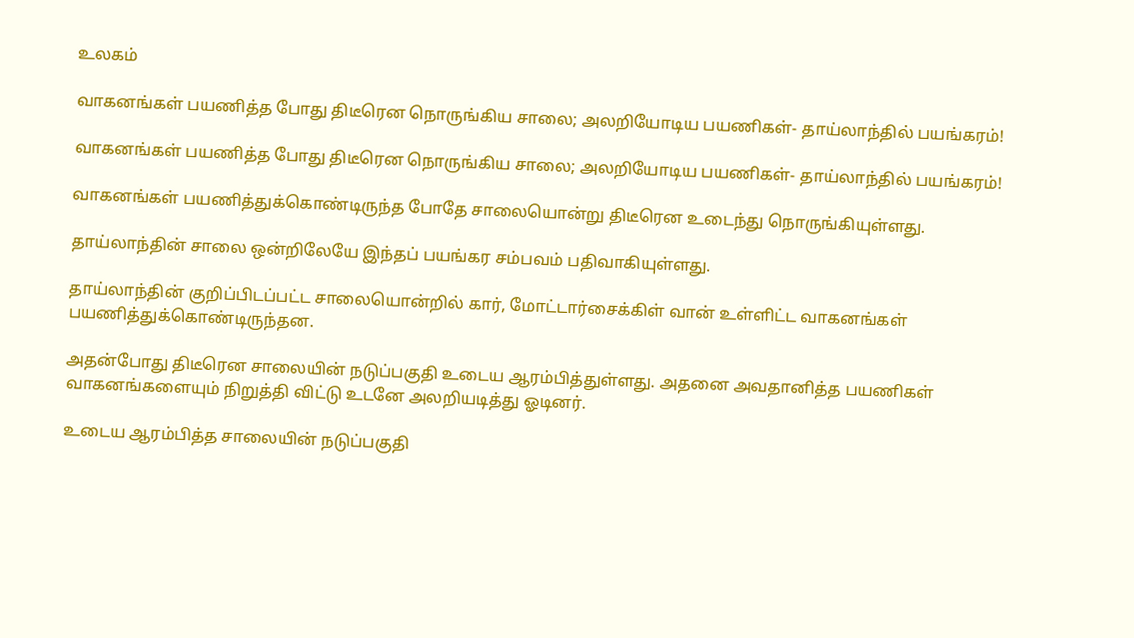உலகம்

வாகனங்கள் பயணித்த போது திடீரென நொருங்கிய சாலை; அலறியோடிய பயணிகள்- தாய்லாந்தில் பயங்கரம்!

வாகனங்கள் பயணித்த போது திடீரென நொருங்கிய சாலை; அலறியோடிய பயணிகள்- தாய்லாந்தில் பயங்கரம்!

வாகனங்கள் பயணித்துக்கொண்டிருந்த போதே சாலையொன்று திடீரென உடைந்து நொருங்கியுள்ளது.

தாய்லாந்தின் சாலை ஒன்றிலேயே இந்தப் பயங்கர சம்பவம் பதிவாகியுள்ளது.

தாய்லாந்தின் குறிப்பிடப்பட்ட சாலையொன்றில் கார், மோட்டார்சைக்கிள் வான் உள்ளிட்ட வாகனங்கள் பயணித்துக்கொண்டிருந்தன.

அதன்போது திடீரென சாலையின் நடுப்பகுதி உடைய ஆரம்பித்துள்ளது. அதனை அவதானித்த பயணிகள் வாகனங்களையும் நிறுத்தி விட்டு உடனே அலறியடித்து ஓடினர்.

உடைய ஆரம்பித்த சாலையின் நடுப்பகுதி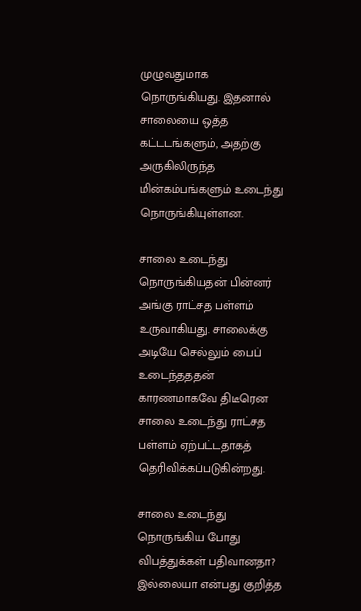முழுவதுமாக நொருங்கியது. இதனால் சாலையை ஒத்த கட்டடங்களும், அதற்கு அருகிலிருந்த மின்கம்பங்களும் உடைந்து நொருங்கியுள்ளன.

சாலை உடைந்து நொருங்கியதன் பின்னர் அங்கு ராட்சத பள்ளம் உருவாகியது. சாலைக்கு அடியே செல்லும் பைப் உடைந்தததன் காரணமாகவே திடீரென சாலை உடைந்து ராட்சத பள்ளம் ஏற்பட்டதாகத் தெரிவிக்கப்படுகின்றது.

சாலை உடைந்து நொருங்கிய போது விபத்துக்கள் பதிவானதா? இல்லையா என்பது குறித்த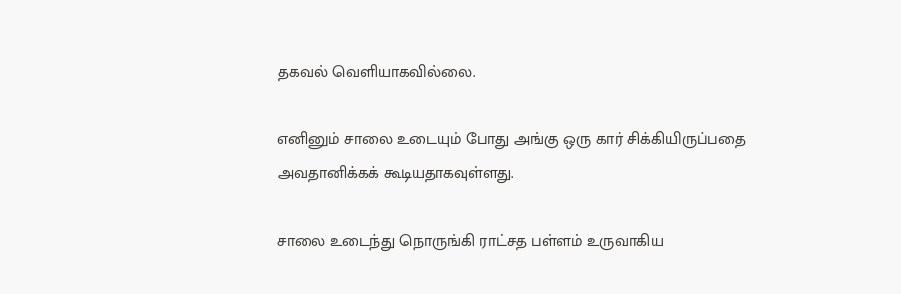தகவல் வெளியாகவில்லை.

எனினும் சாலை உடையும் போது அங்கு ஒரு கார் சிக்கியிருப்பதை அவதானிக்கக் கூடியதாகவுள்ளது.

சாலை உடைந்து நொருங்கி ராட்சத பள்ளம் உருவாகிய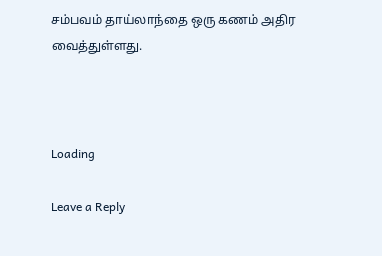சம்பவம் தாய்லாந்தை ஒரு கணம் அதிர வைத்துள்ளது.



Loading

Leave a Reply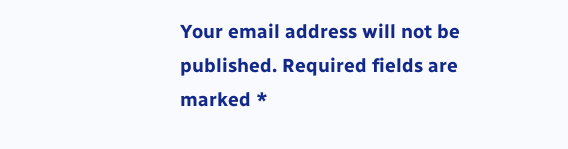Your email address will not be published. Required fields are marked *